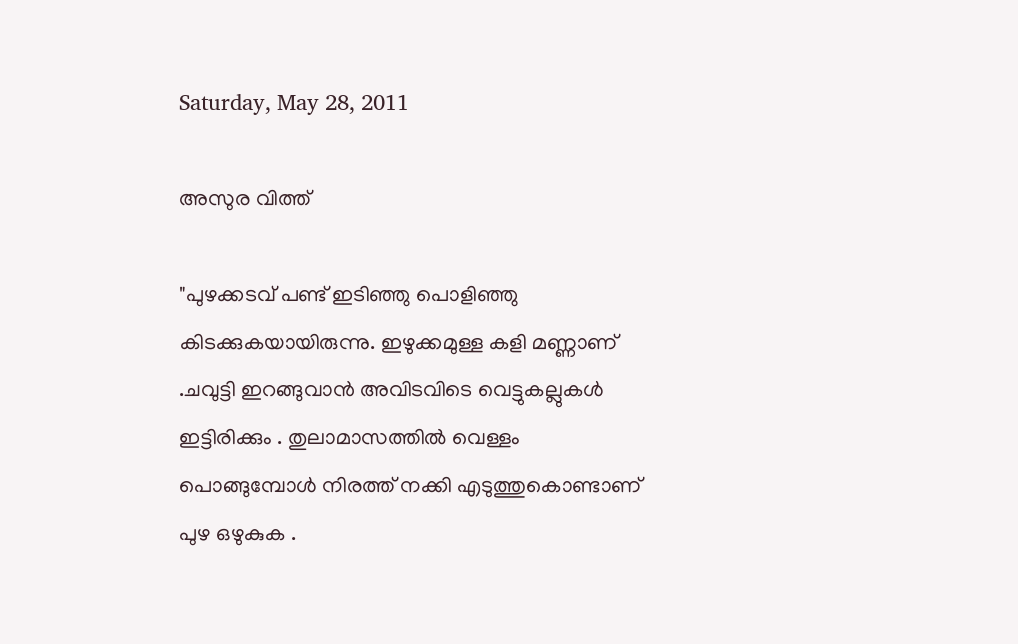Saturday, May 28, 2011

അസുര വിത്ത്

"പുഴക്കടവ് പണ്ട് ഇടിഞ്ഞു പൊളിഞ്ഞു കിടക്കുകയായിരുന്നു. ഇഴുക്കമുള്ള കളി മണ്ണാണ് .ചവുട്ടി ഇറങ്ങുവാന്‍ അവിടവിടെ വെട്ടുകല്ലുകള്‍ ഇട്ടിരിക്കും . തുലാമാസത്തില്‍ വെള്ളം പൊങ്ങുമ്പോള്‍ നിരത്ത് നക്കി എടുത്തുകൊണ്ടാണ് പുഴ ഒഴുകുക .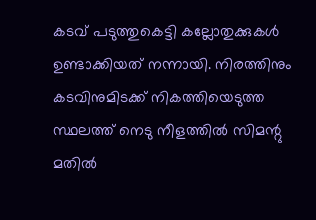കടവ് പടുത്തുകെട്ടി കല്ലോതുക്കുകള്‍ ഉണ്ടാക്കിയത് നന്നായി. നിരത്തിനും കടവിനുമിടക്ക് നികത്തിയെടുത്ത സ്ഥലത്ത് നെടു നീളത്തില്‍ സിമന്റു മതില്‍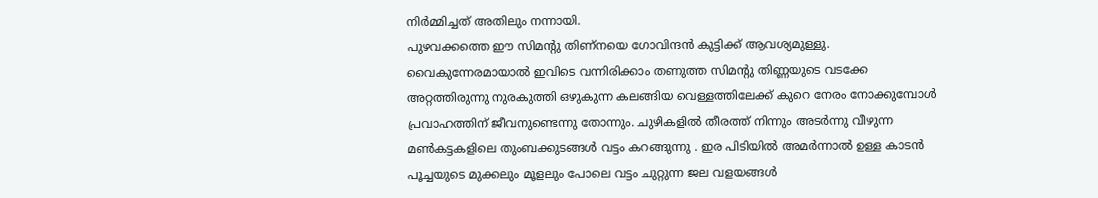നിര്‍മ്മിച്ചത്‌ അതിലും നന്നായി.
പുഴവക്കത്തെ ഈ സിമന്റു തിണ്നയെ ഗോവിന്ദന്‍ കുട്ടിക്ക് ആവശ്യമുള്ളു. വൈകുന്നേരമായാല്‍ ഇവിടെ വന്നിരിക്കാം തണുത്ത സിമന്റു തിണ്ണയുടെ വടക്കേ അറ്റത്തിരുന്നു നുരകുത്തി ഒഴുകുന്ന കലങ്ങിയ വെള്ളത്തിലേക്ക്‌ കുറെ നേരം നോക്കുമ്പോള്‍ പ്രവാഹത്തിന് ജീവനുണ്ടെന്നു തോന്നും. ചുഴികളില്‍ തീരത്ത് നിന്നും അടര്‍ന്നു വീഴുന്ന മണ്‍കട്ടകളിലെ തുംബക്കുടങ്ങള്‍ വട്ടം കറങ്ങുന്നു . ഇര പിടിയില്‍ അമര്‍ന്നാല്‍ ഉള്ള കാടന്‍ പൂച്ചയുടെ മുക്കലും മൂളലും പോലെ വട്ടം ചുറ്റുന്ന ജല വളയങ്ങള്‍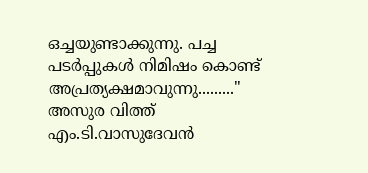ഒച്ചയുണ്ടാക്കുന്നു. പച്ച പടര്‍പ്പുകള്‍ നിമിഷം കൊണ്ട് അപ്രത്യക്ഷമാവുന്നു........."
അസുര വിത്ത്
എം.ടി.വാസുദേവന്‍‌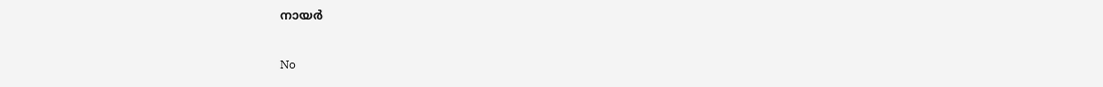നായര്‍

No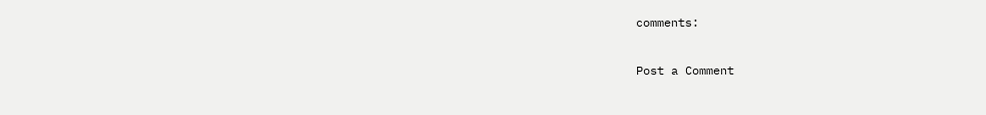comments:

Post a Comment